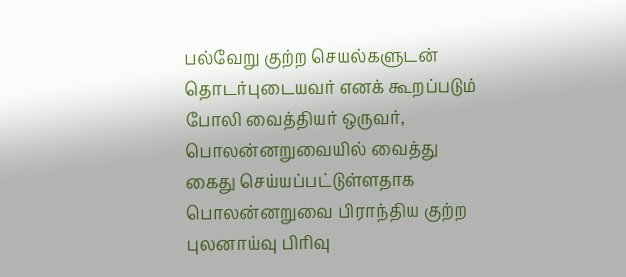பல்வேறு குற்ற செயல்களுடன் தொடர்புடையவர் எனக் கூறப்படும் போலி வைத்தியர் ஒருவர், பொலன்னறுவையில் வைத்து கைது செய்யப்பட்டுள்ளதாக பொலன்னறுவை பிராந்திய குற்ற புலனாய்வு பிரிவு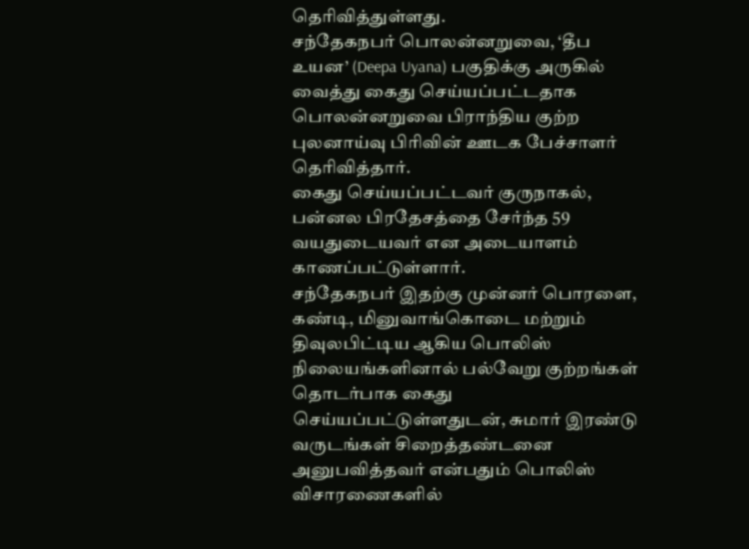தெரிவித்துள்ளது.
சந்தேகநபர் பொலன்னறுவை, ‘தீப உயன’ (Deepa Uyana) பகுதிக்கு அருகில் வைத்து கைது செய்யப்பட்டதாக பொலன்னறுவை பிராந்திய குற்ற புலனாய்வு பிரிவின் ஊடக பேச்சாளர் தெரிவித்தார்.
கைது செய்யப்பட்டவர் குருநாகல், பன்னல பிரதேசத்தை சேர்ந்த 59 வயதுடையவர் என அடையாளம் காணப்பட்டுள்ளார்.
சந்தேகநபர் இதற்கு முன்னர் பொரளை, கண்டி, மினுவாங்கொடை மற்றும் திவுலபிட்டிய ஆகிய பொலிஸ் நிலையங்களினால் பல்வேறு குற்றங்கள் தொடர்பாக கைது செய்யப்பட்டுள்ளதுடன், சுமார் இரண்டு வருடங்கள் சிறைத்தண்டனை அனுபவித்தவர் என்பதும் பொலிஸ் விசாரணைகளில்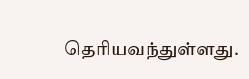தெரியவந்துள்ளது.